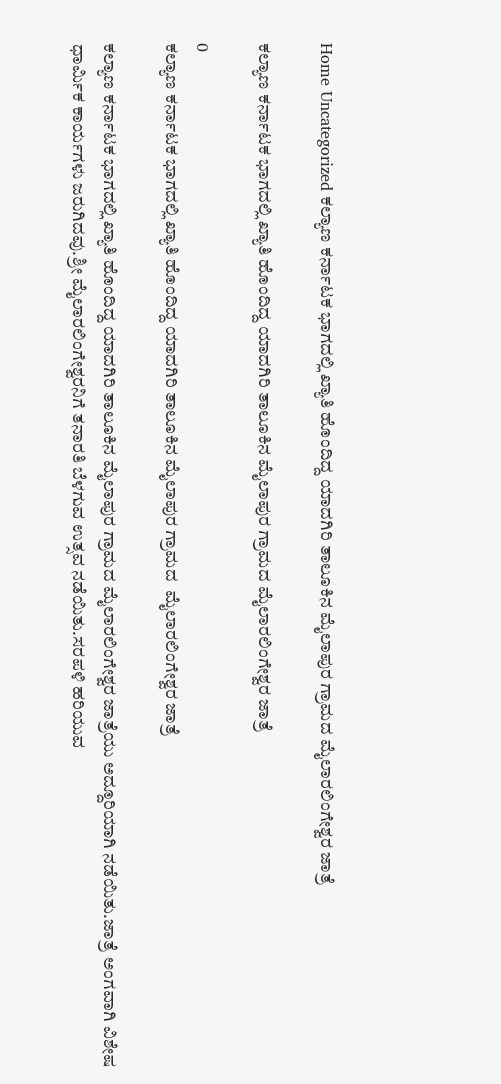Home Uncategorized ಕಲ್ಯಾಣ ಕರ್ನಾಟಕ ಭಾಗದಲ್ಲಿ ಖ್ಯಾತಿ ಹೊಂದಿದ್ದ ಯಾದಗಿರಿ ತಾಲೂಕಿನ ಮೈಲಾಪುರ ಗ್ರಾಮದ ಮೈಲಾರಲಿಂಗೇಶ್ವರ ಜಾತ್ರೆ

ಕಲ್ಯಾಣ ಕರ್ನಾಟಕ ಭಾಗದಲ್ಲಿ ಖ್ಯಾತಿ ಹೊಂದಿದ್ದ ಯಾದಗಿರಿ ತಾಲೂಕಿನ ಮೈಲಾಪುರ ಗ್ರಾಮದ ಮೈಲಾರಲಿಂಗೇಶ್ವರ ಜಾತ್ರೆ

0
ಕಲ್ಯಾಣ ಕರ್ನಾಟಕ ಭಾಗದಲ್ಲಿ ಖ್ಯಾತಿ ಹೊಂದಿದ್ದ ಯಾದಗಿರಿ ತಾಲೂಕಿನ ಮೈಲಾಪುರ ಗ್ರಾಮದ  ಮೈಲಾರಲಿಂಗೇಶ್ವರ ಜಾತ್ರೆ

ಕಲ್ಯಾಣ ಕರ್ನಾಟಕ ಭಾಗದಲ್ಲಿ ಖ್ಯಾತಿ ಹೊಂದಿದ್ದ ಯಾದಗಿರಿ ತಾಲೂಕಿನ ಮೈಲಾಪುರ ಗ್ರಾಮದ ಮೈಲಾರಲಿಂಗೇಶ್ವರ ಜಾತ್ರೆಯು ಅದ್ದೂರಿಯಾಗಿ ನಡೆಯಿತು.ಜಾತ್ರೆ ಅಂಗವಾಗಿ ವಿಶೇಷ ಧಾರ್ಮಿಕ ಕಾರ್ಯಗಳು ಜರುಗಿದವು.ಶ್ರೀ ಮೈಲಾರಲಿಂಗೇಶ್ವರನಿಗೆ ತನಾರತಿ ಬೆಳಗುವ ಉತ್ಸವ ನಡೆಯಿತು.ಸರಪಳಿ ಹರಿಯುವ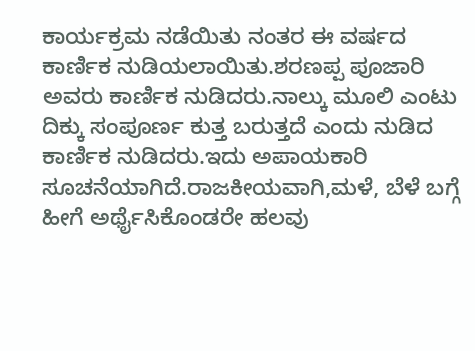ಕಾರ್ಯಕ್ರಮ ನಡೆಯಿತು ನಂತರ ಈ ವರ್ಷದ ಕಾರ್ಣಿಕ ನುಡಿಯಲಾಯಿತು.ಶರಣಪ್ಪ ಪೂಜಾರಿ ಅವರು ಕಾರ್ಣಿಕ ನುಡಿದರು.ನಾಲ್ಕು ಮೂಲಿ ಎಂಟು ದಿಕ್ಕು ಸಂಪೂರ್ಣ ಕುತ್ತ ಬರುತ್ತದೆ ಎಂದು ನುಡಿದ ಕಾರ್ಣಿಕ ನುಡಿದರು.ಇದು ಅಪಾಯಕಾರಿ ಸೂಚನೆಯಾಗಿದೆ.ರಾಜಕೀಯವಾಗಿ,ಮಳೆ, ಬೆಳೆ ಬಗ್ಗೆ ಹೀಗೆ ಅರ್ಥೈಸಿಕೊಂಡರೇ ಹಲವು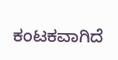ಕಂಟಕವಾಗಿದೆ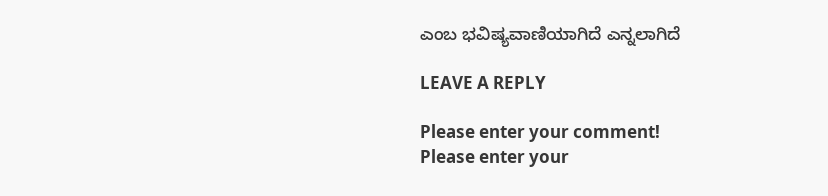ಎಂಬ ಭವಿಷ್ಯವಾಣಿಯಾಗಿದೆ ಎನ್ನಲಾಗಿದೆ

LEAVE A REPLY

Please enter your comment!
Please enter your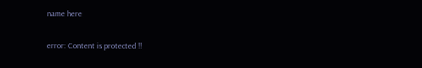name here

error: Content is protected !!